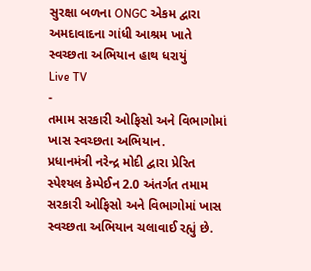સુરક્ષા બળના ONGC એકમ દ્વારા અમદાવાદના ગાંધી આશ્રમ ખાતે સ્વચ્છતા અભિયાન હાથ ધરાયું
Live TV
-
તમામ સરકારી ઓફિસો અને વિભાગોમાં ખાસ સ્વચ્છતા અભિયાન.
પ્રધાનમંત્રી નરેન્દ્ર મોદી દ્વારા પ્રેરિત સ્પેશ્યલ કેમ્પેઈન 2.0 અંતર્ગત તમામ સરકારી ઓફિસો અને વિભાગોમાં ખાસ સ્વચ્છતા અભિયાન ચલાવાઈ રહ્યું છે.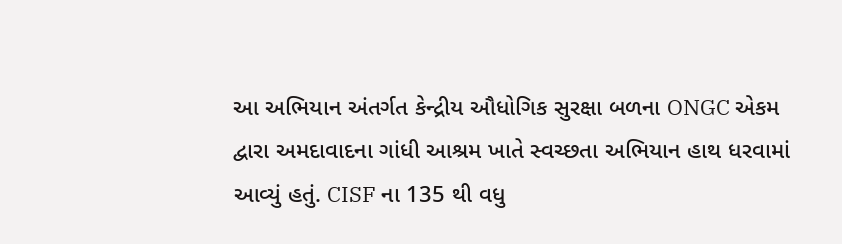આ અભિયાન અંતર્ગત કેન્દ્રીય ઔધોગિક સુરક્ષા બળના ONGC એકમ દ્વારા અમદાવાદના ગાંધી આશ્રમ ખાતે સ્વચ્છતા અભિયાન હાથ ધરવામાં આવ્યું હતું. CISF ના 135 થી વધુ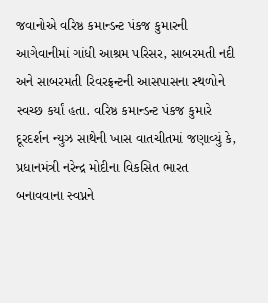જવાનોએ વરિષ્ઠ કમાન્ડન્ટ પંકજ કુમારની આગેવાનીમાં ગાંધી આશ્રમ પરિસર, સાબરમતી નદી અને સાબરમતી રિવરફ્રન્ટની આસપાસના સ્થળોને સ્વચ્છ કર્યાં હતા. વરિષ્ઠ કમાન્ડન્ટ પંકજ કુમારે દૂરદર્શન ન્યુઝ સાથેની ખાસ વાતચીતમાં જણાવ્યું કે, પ્રધાનમંત્રી નરેન્દ્ર મોદીના વિકસિત ભારત બનાવવાના સ્વપ્નને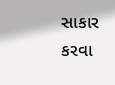સાકાર કરવા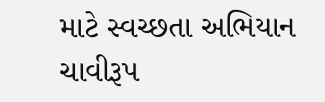માટે સ્વચ્છતા અભિયાન ચાવીરૂપ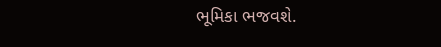ભૂમિકા ભજવશે.